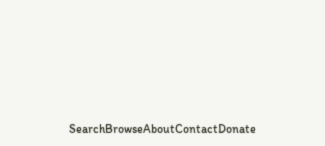SearchBrowseAboutContactDonate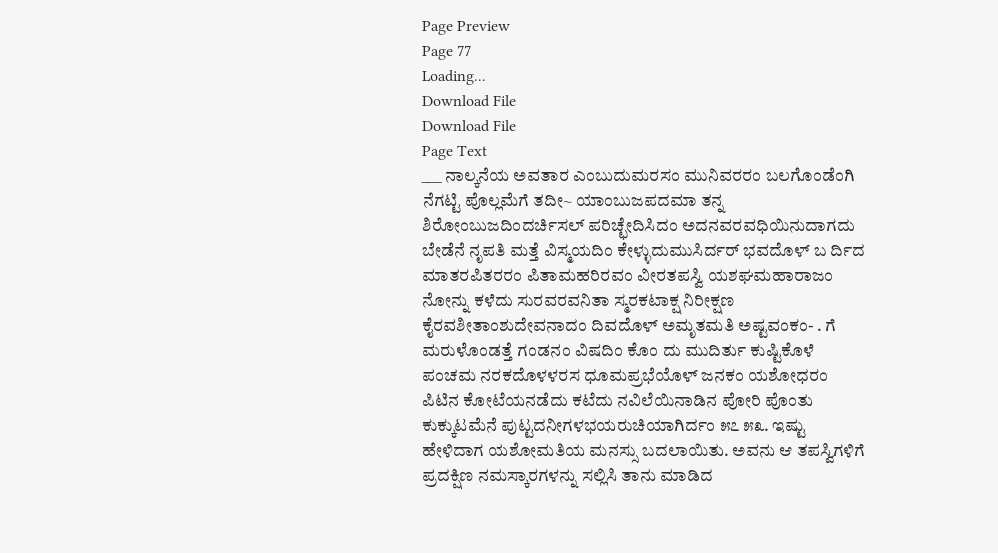Page Preview
Page 77
Loading...
Download File
Download File
Page Text
___ ನಾಲ್ಕನೆಯ ಅವತಾರ ಎಂಬುದುಮರಸಂ ಮುನಿವರರಂ ಬಲಗೊಂಡೆಂಗಿ ನೆಗಟ್ಟಿ ಪೊಲ್ಲಮೆಗೆ ತದೀ~ ಯಾಂಬುಜಪದಮಾ ತನ್ನ ಶಿರೋಂಬುಜದಿಂದರ್ಚಿಸಲ್ ಪರಿಚ್ಛೇದಿಸಿದಂ ಅದನವರವಧಿಯಿನುದಾಗದು ಬೇಡೆನೆ ನೃಪತಿ ಮತ್ತೆ ವಿಸ್ಮಯದಿಂ ಕೇಳ್ಳುದುಮುಸಿರ್ದರ್ ಭವದೊಳ್ ಬ ರ್ದಿದ ಮಾತರಪಿತರರಂ ಪಿತಾಮಹರಿರವಂ ವೀರತಪಸ್ವಿ ಯಶಘಮಹಾರಾಜಂ ನೋನ್ನು ಕಳೆದು ಸುರವರವನಿತಾ ಸ್ಮರಕಟಾಕ್ಷ ನಿರೀಕ್ಷಣ ಕೈರವಶೀತಾಂಶುದೇವನಾದಂ ದಿವದೊಳ್ ಅಮೃತಮತಿ ಅಷ್ಟವಂಕಂ- . ಗೆ ಮರುಳೊಂಡತ್ತೆ ಗಂಡನಂ ವಿಷದಿಂ ಕೊಂ ದು ಮುದಿರ್ತು ಕುಷ್ಟಿಕೊಳೆ ಪಂಚಮ ನರಕದೊಳಳರಸ ಧೂಮಪ್ರಭೆಯೊಳ್ ಜನಕಂ ಯಶೋಧರಂ ಪಿಟಿನ ಕೋಟೆಯನಡೆದು ಕಟೆದು ನವಿಲೆಯಿನಾಡಿನ ಪೋರಿ ಪೊಂತು ಕುಕ್ಕುಟಮೆನೆ ಪುಟ್ಟದನೀಗಳಭಯರುಚಿಯಾಗಿರ್ದಂ ೫೭ ೫೩. ಇಷ್ಟು ಹೇಳಿದಾಗ ಯಶೋಮತಿಯ ಮನಸ್ಸು ಬದಲಾಯಿತು. ಅವನು ಆ ತಪಸ್ವಿಗಳಿಗೆ ಪ್ರದಕ್ಷಿಣ ನಮಸ್ಕಾರಗಳನ್ನು ಸಲ್ಲಿಸಿ ತಾನು ಮಾಡಿದ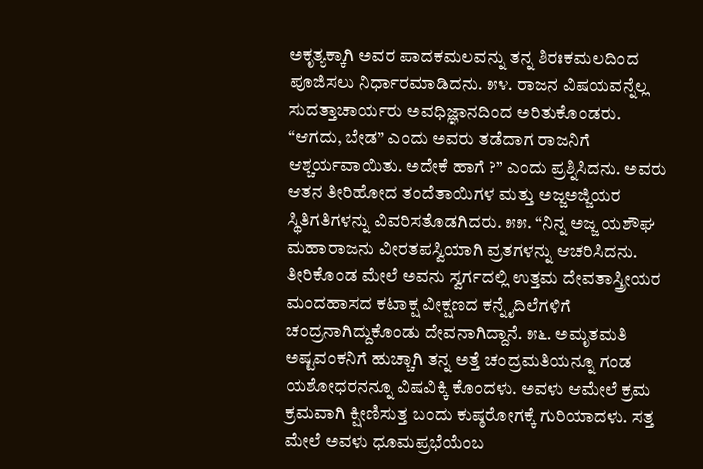ಅಕೃತ್ಯಕ್ಕಾಗಿ ಅವರ ಪಾದಕಮಲವನ್ನು ತನ್ನ ಶಿರಃಕಮಲದಿಂದ ಪೂಜಿಸಲು ನಿರ್ಧಾರಮಾಡಿದನು. ೫೪. ರಾಜನ ವಿಷಯವನ್ನೆಲ್ಲ ಸುದತ್ತಾಚಾರ್ಯರು ಅವಧಿಜ್ಞಾನದಿಂದ ಅರಿತುಕೊಂಡರು. “ಆಗದು, ಬೇಡ” ಎಂದು ಅವರು ತಡೆದಾಗ ರಾಜನಿಗೆ ಆಶ್ಚರ್ಯವಾಯಿತು. ಅದೇಕೆ ಹಾಗೆ ?” ಎಂದು ಪ್ರಶ್ನಿಸಿದನು. ಅವರು ಆತನ ತೀರಿಹೋದ ತಂದೆತಾಯಿಗಳ ಮತ್ತು ಅಜ್ಜಅಜ್ಜಿಯರ ಸ್ಥಿತಿಗತಿಗಳನ್ನು ವಿವರಿಸತೊಡಗಿದರು. ೫೫. “ನಿನ್ನ ಅಜ್ಜ ಯಶೌಘ ಮಹಾರಾಜನು ವೀರತಪಸ್ವಿಯಾಗಿ ವ್ರತಗಳನ್ನು ಆಚರಿಸಿದನು. ತೀರಿಕೊಂಡ ಮೇಲೆ ಅವನು ಸ್ವರ್ಗದಲ್ಲಿ ಉತ್ತಮ ದೇವತಾಸ್ತ್ರೀಯರ ಮಂದಹಾಸದ ಕಟಾಕ್ಷ ವೀಕ್ಷಣದ ಕನ್ನೈದಿಲೆಗಳಿಗೆ ಚಂದ್ರನಾಗಿದ್ದುಕೊಂಡು ದೇವನಾಗಿದ್ದಾನೆ. ೫೬. ಅಮೃತಮತಿ ಅಷ್ಟವಂಕನಿಗೆ ಹುಚ್ಚಾಗಿ ತನ್ನ ಅತ್ತೆ ಚಂದ್ರಮತಿಯನ್ನೂ ಗಂಡ ಯಶೋಧರನನ್ನೂ ವಿಷವಿಕ್ಕಿ ಕೊಂದಳು. ಅವಳು ಆಮೇಲೆ ಕ್ರಮ ಕ್ರಮವಾಗಿ ಕ್ಷೀಣಿಸುತ್ತ ಬಂದು ಕುಷ್ಠರೋಗಕ್ಕೆ ಗುರಿಯಾದಳು. ಸತ್ತ ಮೇಲೆ ಅವಳು ಧೂಮಪ್ರಭೆಯೆಂಬ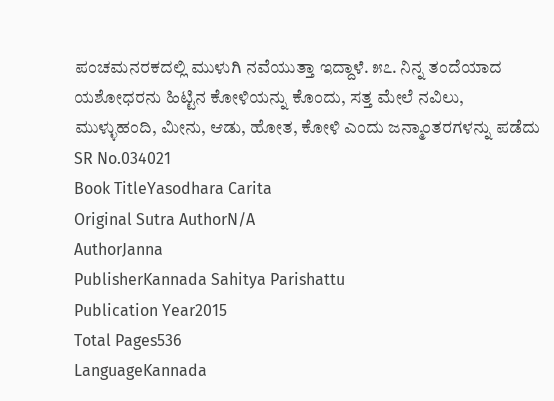ಪಂಚಮನರಕದಲ್ಲಿ ಮುಳುಗಿ ನವೆಯುತ್ತಾ ಇದ್ದಾಳೆ. ೫೭. ನಿನ್ನ ತಂದೆಯಾದ ಯಶೋಧರನು ಹಿಟ್ಟಿನ ಕೋಳಿಯನ್ನು ಕೊಂದು, ಸತ್ತ ಮೇಲೆ ನವಿಲು, ಮುಳ್ಳುಹಂದಿ, ಮೀನು, ಆಡು, ಹೋತ, ಕೋಳಿ ಎಂದು ಜನ್ಮಾಂತರಗಳನ್ನು ಪಡೆದು
SR No.034021
Book TitleYasodhara Carita
Original Sutra AuthorN/A
AuthorJanna
PublisherKannada Sahitya Parishattu
Publication Year2015
Total Pages536
LanguageKannada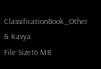ClassificationBook_Other & Kavya
File Size16 MB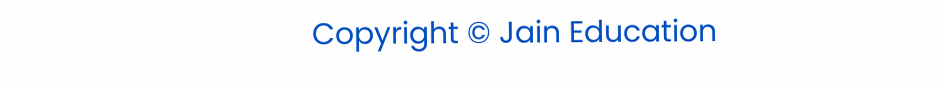Copyright © Jain Education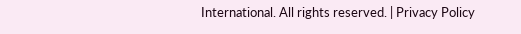International. All rights reserved. | Privacy Policy